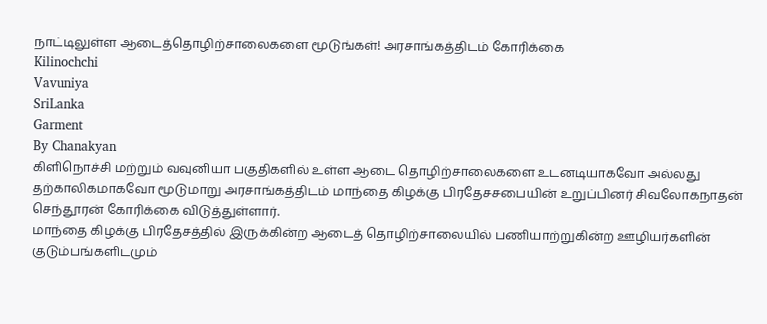நாட்டிலுள்ள ஆடைத்தொழிற்சாலைகளை மூடுங்கள்! அரசாங்கத்திடம் கோரிக்கை
Kilinochchi
Vavuniya
SriLanka
Garment
By Chanakyan
கிளிநொச்சி மற்றும் வவுனியா பகுதிகளில் உள்ள ஆடை தொழிற்சாலைகளை உடனடியாகவோ அல்லது தற்காலிகமாகவோ மூடுமாறு அரசாங்கத்திடம் மாந்தை கிழக்கு பிரதேசசபையின் உறுப்பினர் சிவலோகநாதன் செந்தூரன் கோரிக்கை விடுத்துள்ளார்.
மாந்தை கிழக்கு பிரதேசத்தில் இருக்கின்ற ஆடைத் தொழிற்சாலையில் பணியாற்றுகின்ற ஊழியர்களின் குடும்பங்களிடமும்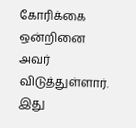கோரிக்கை ஒன்றினை அவர் விடுத்துள்ளார்.
இது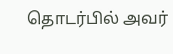தொடர்பில் அவர்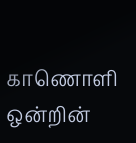காணொளி ஒன்றின்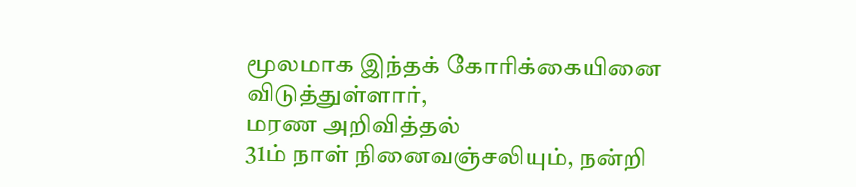மூலமாக இந்தக் கோரிக்கையினை விடுத்துள்ளார்,
மரண அறிவித்தல்
31ம் நாள் நினைவஞ்சலியும், நன்றி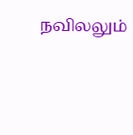நவிலலும்